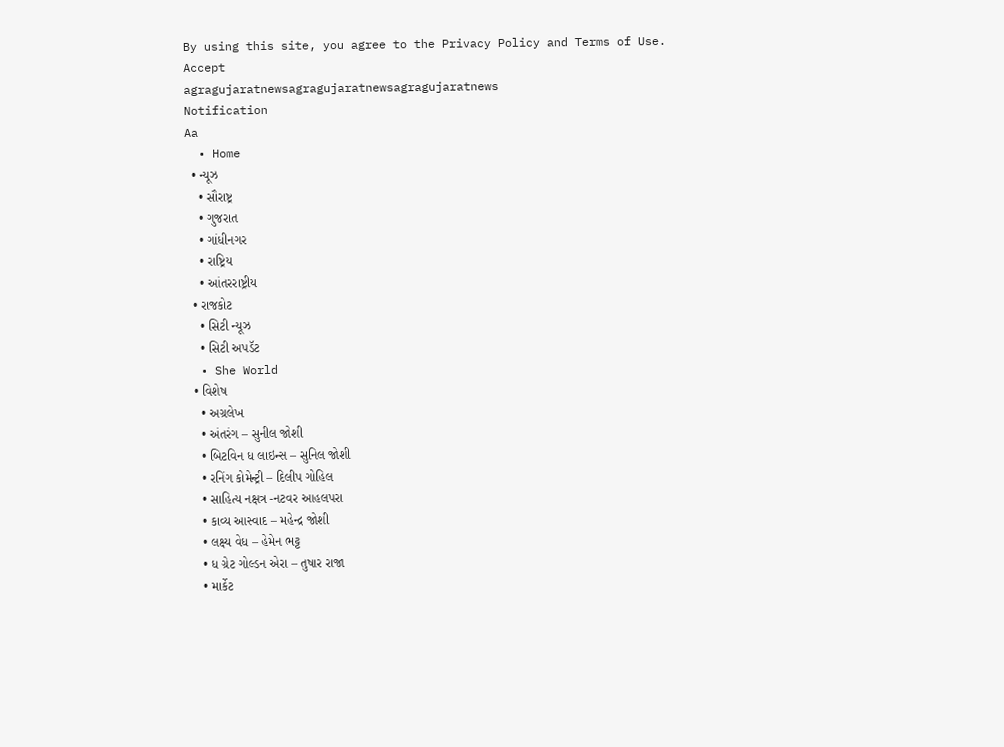By using this site, you agree to the Privacy Policy and Terms of Use.
Accept
agragujaratnewsagragujaratnewsagragujaratnews
Notification
Aa
  • Home
  • ન્યૂઝ
    • સૌરાષ્ટ્ર
    • ગુજરાત
    • ગાંધીનગર
    • રાષ્ટ્રિય
    • આંતરરાષ્ટ્રીય
  • રાજકોટ
    • સિટી ન્યૂઝ
    • સિટી અપડૅટ
  • She World
  • વિશેષ
    • અગ્રલેખ
    • અંતરંગ – સુનીલ જોશી
    • બિટવિન ધ લાઇન્સ – સુનિલ જોશી
    • રનિંગ કોમેન્ટ્રી – દિલીપ ગોહિલ
    • સાહિત્ય નક્ષત્ર -નટવર આહલપરા
    • કાવ્ય આસ્વાદ – મહેન્દ્ર જોશી
    • લક્ષ્ય વેધ – હેમેન ભટ્ટ
    • ધ ગ્રેટ ગોલ્ડન એરા – તુષાર રાજા
    • માર્કેટ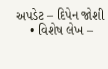અપડેટ – દિપેન જોશી
    • વિશેષ લેખ –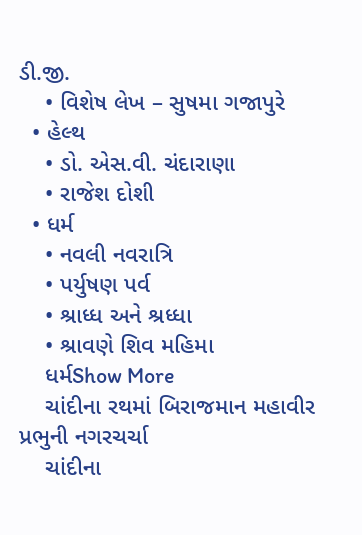ડી.જી.
    • વિશેષ લેખ – સુષમા ગજાપુરે
  • હેલ્થ
    • ડો. એસ.વી. ચંદારાણા
    • રાજેશ દોશી
  • ધર્મ
    • નવલી નવરાત્રિ
    • પર્યુષણ પર્વ
    • શ્રાધ્ધ અને શ્રધ્ધા
    • શ્રાવણે શિવ મહિમા
    ધર્મShow More
    ચાંદીના રથમાં બિરાજમાન મહાવીર પ્રભુની નગરચર્ચા
    ચાંદીના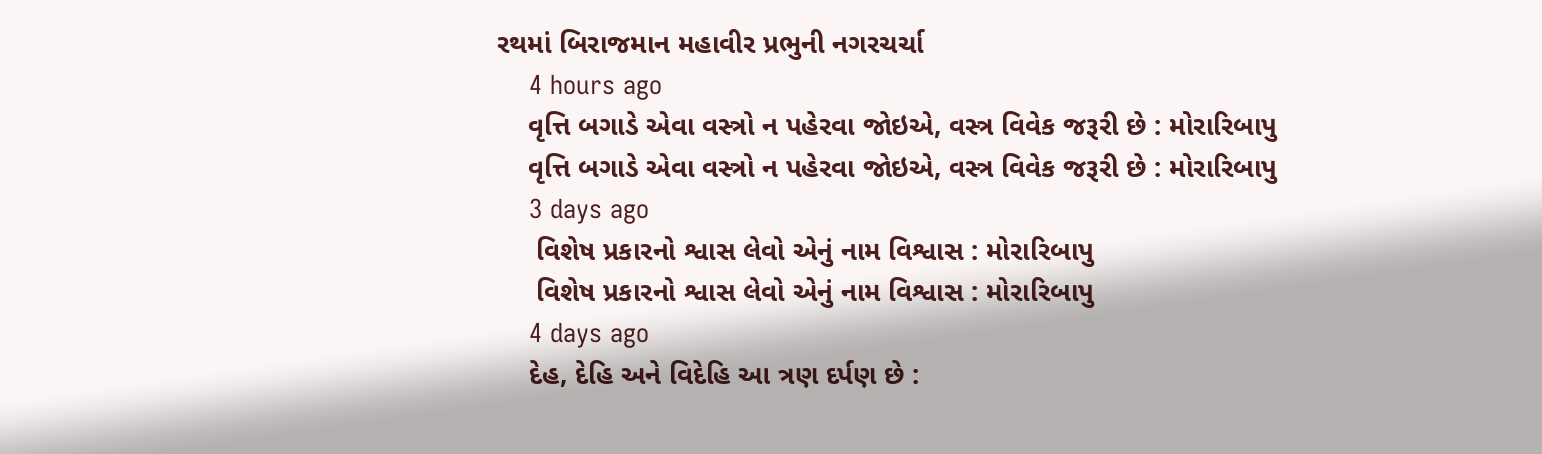રથમાં બિરાજમાન મહાવીર પ્રભુની નગરચર્ચા
    4 hours ago
    વૃત્તિ બગાડે એવા વસ્ત્રો ન પહેરવા જોઇએ, વસ્ત્ર વિવેક જરૂરી છે : મોરારિબાપુ
    વૃત્તિ બગાડે એવા વસ્ત્રો ન પહેરવા જોઇએ, વસ્ત્ર વિવેક જરૂરી છે : મોરારિબાપુ
    3 days ago
     વિશેષ પ્રકારનો શ્વાસ લેવો એનું નામ વિશ્વાસ : મોરારિબાપુ
     વિશેષ પ્રકારનો શ્વાસ લેવો એનું નામ વિશ્વાસ : મોરારિબાપુ
    4 days ago
    દેહ, દેહિ અને વિદેહિ આ ત્રણ દર્પણ છે :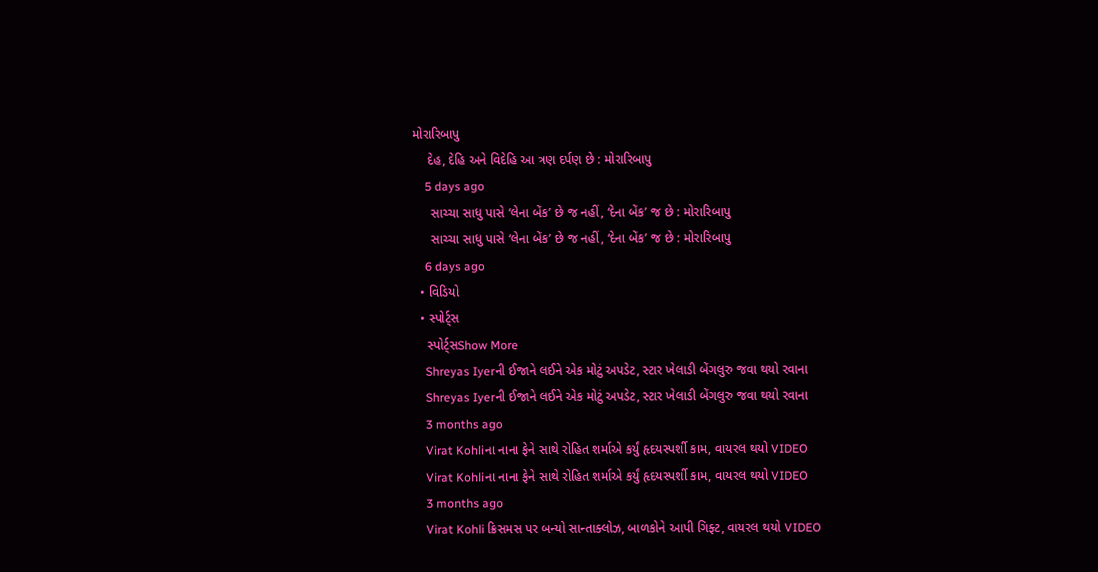મોરારિબાપુ
    દેહ, દેહિ અને વિદેહિ આ ત્રણ દર્પણ છે : મોરારિબાપુ
    5 days ago
     સાચ્ચા સાધુ પાસે ‘લેના બેંક’ છે જ નહીં, ‘દેના બેંક’ જ છે : મોરારિબાપુ
     સાચ્ચા સાધુ પાસે ‘લેના બેંક’ છે જ નહીં, ‘દેના બેંક’ જ છે : મોરારિબાપુ
    6 days ago
  • વિડિયો
  • સ્પોર્ટ્સ
    સ્પોર્ટ્સShow More
    Shreyas Iyerની ઈજાને લઈને એક મોટું અપડેટ, સ્ટાર ખેલાડી બેંગલુરુ જવા થયો રવાના
    Shreyas Iyerની ઈજાને લઈને એક મોટું અપડેટ, સ્ટાર ખેલાડી બેંગલુરુ જવા થયો રવાના
    3 months ago
    Virat Kohliના નાના ફેને સાથે રોહિત શર્માએ કર્યું હૃદયસ્પર્શી કામ, વાયરલ થયો VIDEO
    Virat Kohliના નાના ફેને સાથે રોહિત શર્માએ કર્યું હૃદયસ્પર્શી કામ, વાયરલ થયો VIDEO
    3 months ago
    Virat Kohli ક્રિસમસ પર બન્યો સાન્તાક્લોઝ, બાળકોને આપી ગિફ્ટ, વાયરલ થયો VIDEO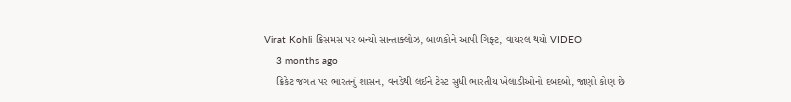Virat Kohli ક્રિસમસ પર બન્યો સાન્તાક્લોઝ, બાળકોને આપી ગિફ્ટ, વાયરલ થયો VIDEO
    3 months ago
    ક્રિકેટ જગત પર ભારતનું શાસન, વનડેથી લઈને ટેસ્ટ સુધી ભારતીય ખેલાડીઓનો દબદબો, જાણો કોણ છે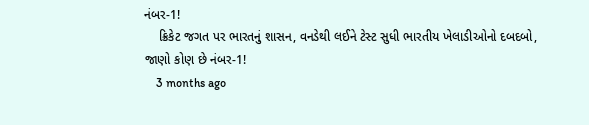નંબર-1!
    ક્રિકેટ જગત પર ભારતનું શાસન, વનડેથી લઈને ટેસ્ટ સુધી ભારતીય ખેલાડીઓનો દબદબો, જાણો કોણ છે નંબર-1!
    3 months ago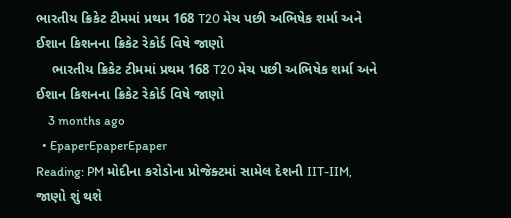ભારતીય ક્રિકેટ ટીમમાં પ્રથમ 168 T20 મેચ પછી અભિષેક શર્મા અને ઈશાન કિશનના ક્રિકેટ રેકોર્ડ વિષે જાણો
    ભારતીય ક્રિકેટ ટીમમાં પ્રથમ 168 T20 મેચ પછી અભિષેક શર્મા અને ઈશાન કિશનના ક્રિકેટ રેકોર્ડ વિષે જાણો
    3 months ago
  • EpaperEpaperEpaper
Reading: PM મોદીના કરોડોના પ્રોજેક્ટમાં સામેલ દેશની IIT-IIM, જાણો શું થશે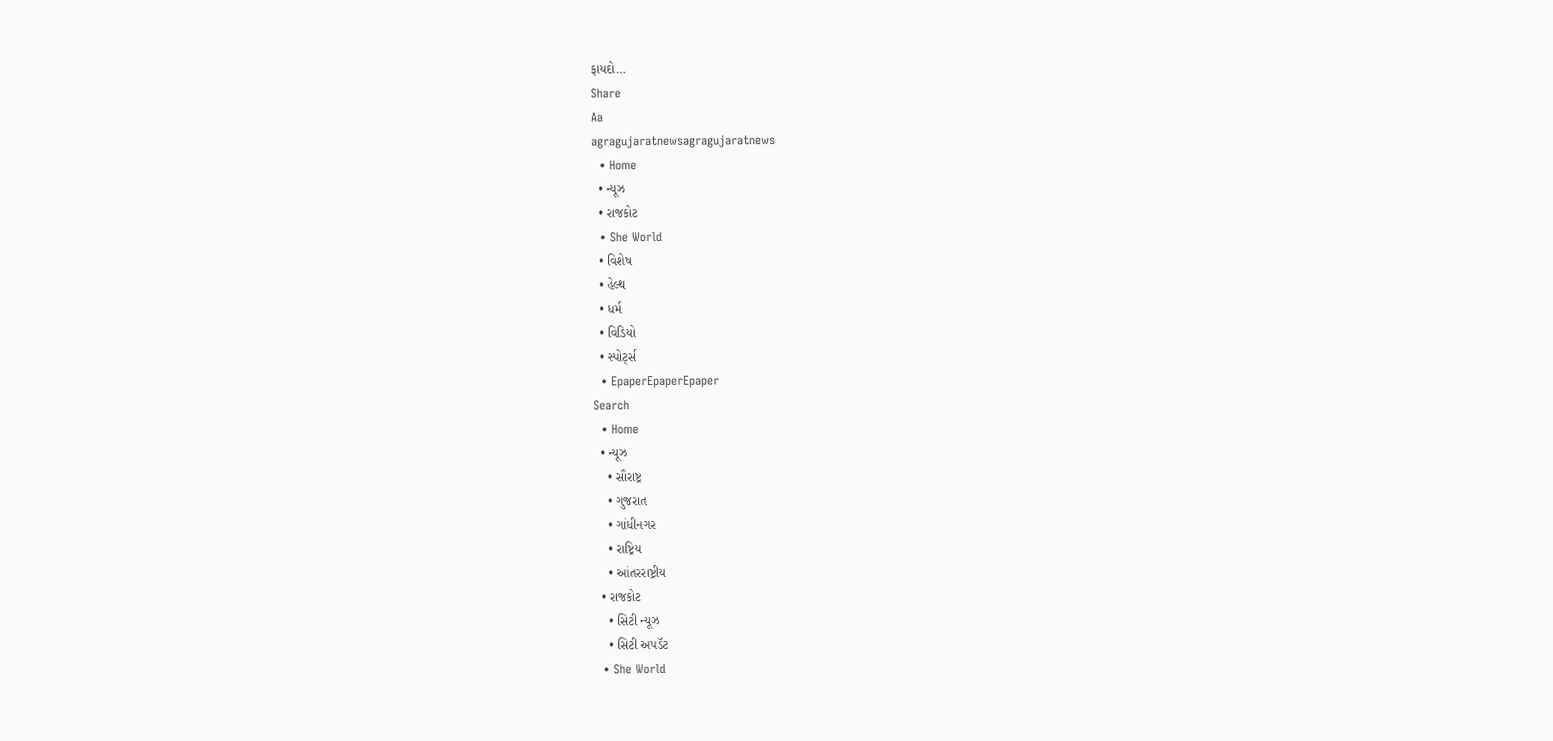ફાયદો…
Share
Aa
agragujaratnewsagragujaratnews
  • Home
  • ન્યૂઝ
  • રાજકોટ
  • She World
  • વિશેષ
  • હેલ્થ
  • ધર્મ
  • વિડિયો
  • સ્પોર્ટ્સ
  • EpaperEpaperEpaper
Search
  • Home
  • ન્યૂઝ
    • સૌરાષ્ટ્ર
    • ગુજરાત
    • ગાંધીનગર
    • રાષ્ટ્રિય
    • આંતરરાષ્ટ્રીય
  • રાજકોટ
    • સિટી ન્યૂઝ
    • સિટી અપડૅટ
  • She World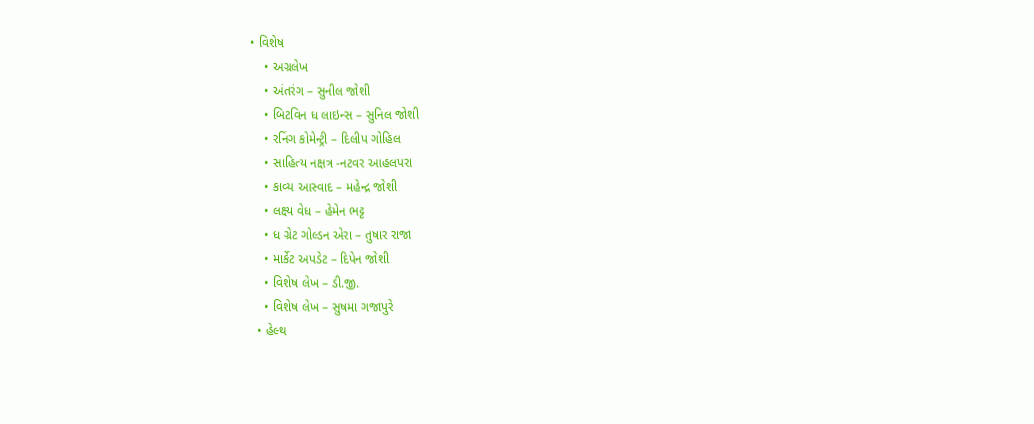• વિશેષ
    • અગ્રલેખ
    • અંતરંગ – સુનીલ જોશી
    • બિટવિન ધ લાઇન્સ – સુનિલ જોશી
    • રનિંગ કોમેન્ટ્રી – દિલીપ ગોહિલ
    • સાહિત્ય નક્ષત્ર -નટવર આહલપરા
    • કાવ્ય આસ્વાદ – મહેન્દ્ર જોશી
    • લક્ષ્ય વેધ – હેમેન ભટ્ટ
    • ધ ગ્રેટ ગોલ્ડન એરા – તુષાર રાજા
    • માર્કેટ અપડેટ – દિપેન જોશી
    • વિશેષ લેખ – ડી.જી.
    • વિશેષ લેખ – સુષમા ગજાપુરે
  • હેલ્થ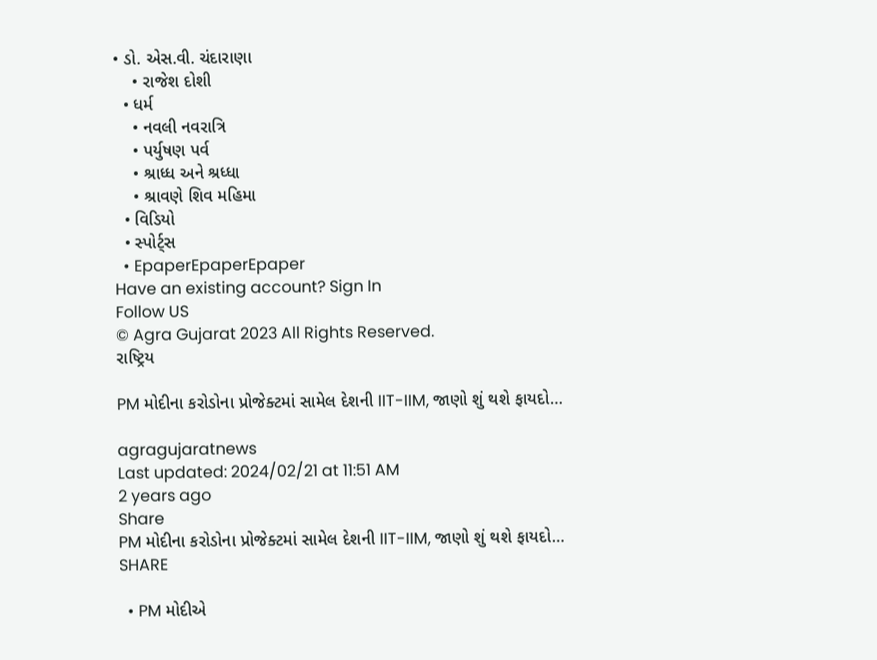• ડો. એસ.વી. ચંદારાણા
    • રાજેશ દોશી
  • ધર્મ
    • નવલી નવરાત્રિ
    • પર્યુષણ પર્વ
    • શ્રાધ્ધ અને શ્રધ્ધા
    • શ્રાવણે શિવ મહિમા
  • વિડિયો
  • સ્પોર્ટ્સ
  • EpaperEpaperEpaper
Have an existing account? Sign In
Follow US
© Agra Gujarat 2023 All Rights Reserved.
રાષ્ટ્રિય

PM મોદીના કરોડોના પ્રોજેક્ટમાં સામેલ દેશની IIT-IIM, જાણો શું થશે ફાયદો…

agragujaratnews
Last updated: 2024/02/21 at 11:51 AM
2 years ago
Share
PM મોદીના કરોડોના પ્રોજેક્ટમાં સામેલ દેશની IIT-IIM, જાણો શું થશે ફાયદો…
SHARE

  • PM મોદીએ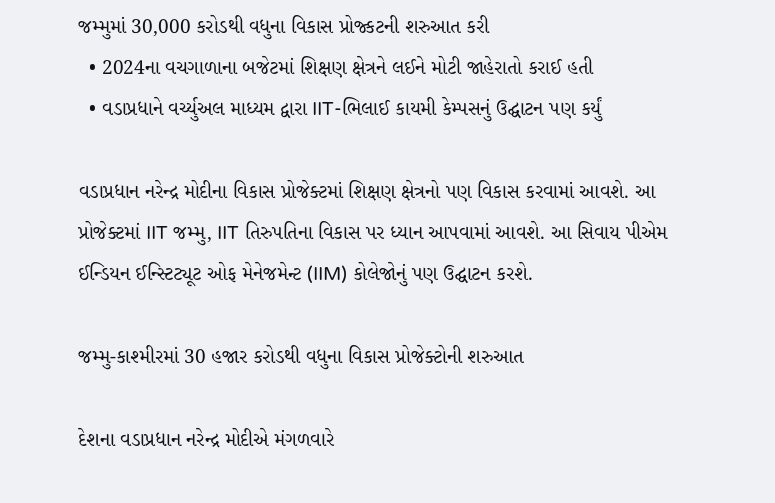જમ્મુમાં 30,000 કરોડથી વધુના વિકાસ પ્રોજ્કટની શરુઆત કરી
  • 2024ના વચગાળાના બજેટમાં શિક્ષણ ક્ષેત્રને લઈને મોટી જાહેરાતો કરાઈ હતી
  • વડાપ્રધાને વર્ચ્યુઅલ માધ્યમ દ્વારા IIT-ભિલાઈ કાયમી કેમ્પસનું ઉદ્ઘાટન પણ કર્યું

વડાપ્રધાન નરેન્દ્ર મોદીના વિકાસ પ્રોજેક્ટમાં શિક્ષણ ક્ષેત્રનો પણ વિકાસ કરવામાં આવશે. આ પ્રોજેક્ટમાં IIT જમ્મુ, IIT તિરુપતિના વિકાસ પર ધ્યાન આપવામાં આવશે. આ સિવાય પીએમ ઈન્ડિયન ઈન્સ્ટિટ્યૂટ ઓફ મેનેજમેન્ટ (IIM) કોલેજોનું પણ ઉદ્ઘાટન કરશે.

જમ્મુ-કાશ્મીરમાં 30 હજાર કરોડથી વધુના વિકાસ પ્રોજેક્ટોની શરુઆત

દેશના વડાપ્રધાન નરેન્દ્ર મોદીએ મંગળવારે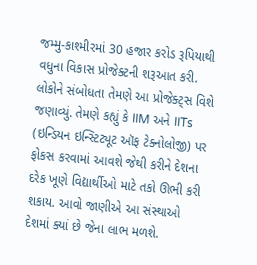જમ્મુ-કાશ્મીરમાં 30 હજાર કરોડ રૂપિયાથી વધુના વિકાસ પ્રોજેક્ટની શરૂઆત કરી. લોકોને સંબોધતા તેમણે આ પ્રોજેક્ટ્સ વિશે જણાવ્યું. તેમણે કહ્યું કે IIM અને IITs (ઇન્ડિયન ઇન્સ્ટિટ્યૂટ ઑફ ટેક્નોલોજી) પર ફોકસ કરવામાં આવશે જેથી કરીને દેશના દરેક ખૂણે વિદ્યાર્થીઓ માટે તકો ઊભી કરી શકાય. આવો જાણીએ આ સંસ્થાઓ દેશમાં ક્યાં છે જેના લાભ મળશે.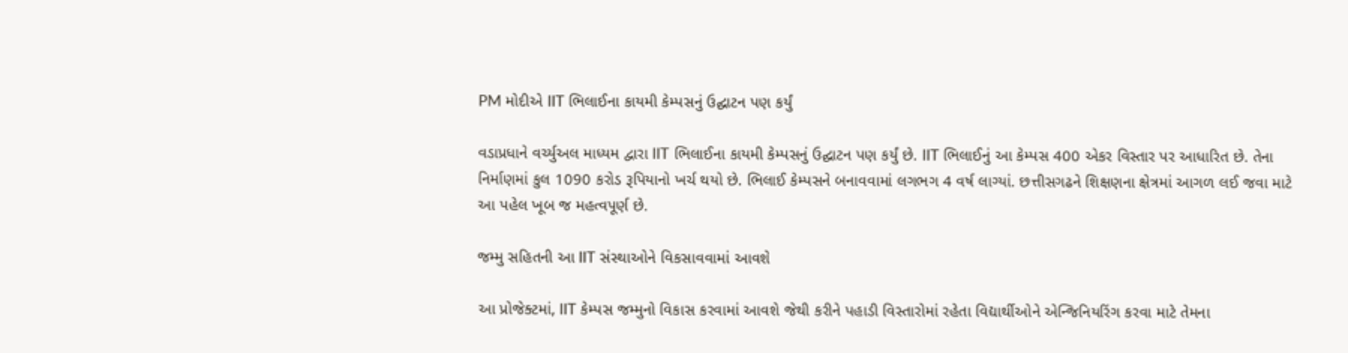PM મોદીએ IIT ભિલાઈના કાયમી કેમ્પસનું ઉદ્ઘાટન પણ કર્યું

વડાપ્રધાને વર્ચ્યુઅલ માધ્યમ દ્વારા IIT ભિલાઈના કાયમી કેમ્પસનું ઉદ્ઘાટન પણ કર્યું છે. IIT ભિલાઈનું આ કેમ્પસ 400 એકર વિસ્તાર પર આધારિત છે. તેના નિર્માણમાં કુલ 1090 કરોડ રૂપિયાનો ખર્ચ થયો છે. ભિલાઈ કેમ્પસને બનાવવામાં લગભગ 4 વર્ષ લાગ્યાં. છત્તીસગઢને શિક્ષણના ક્ષેત્રમાં આગળ લઈ જવા માટે આ પહેલ ખૂબ જ મહત્વપૂર્ણ છે.

જમ્મુ સહિતની આ IIT સંસ્થાઓને વિકસાવવામાં આવશે

આ પ્રોજેક્ટમાં, IIT કેમ્પસ જમ્મુનો વિકાસ કરવામાં આવશે જેથી કરીને પહાડી વિસ્તારોમાં રહેતા વિદ્યાર્થીઓને એન્જિનિયરિંગ કરવા માટે તેમના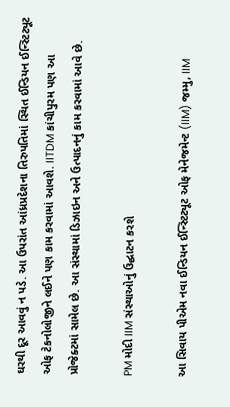ઘરથી દૂર આવવું ન પડે. આ ઉપરાંત આંધ્રપ્રદેશના તિરુપતિમાં સ્થિત ઈન્ડિયન ઈન્સ્ટિટ્યૂટ ઓફ ટેકનોલોજીને લઈને પણ કામ કરવામાં આવશે. IITDM કાંચીપુરમ પણ આ પ્રોજેક્ટમાં સામેલ છે. આ સંસ્થામાં ડિઝાઇન અને ઉત્પાદનનું કામ કરવામાં આવે છે.

PM મોદી IIM સંસ્થાઓનું ઉદ્ઘાટન કરશે

આ સિવાય પીએમ નવા ઈન્ડિયન ઈન્સ્ટિટ્યૂટ ઓફ મેનેજમેન્ટ (IIM) જમ્મુ, IIM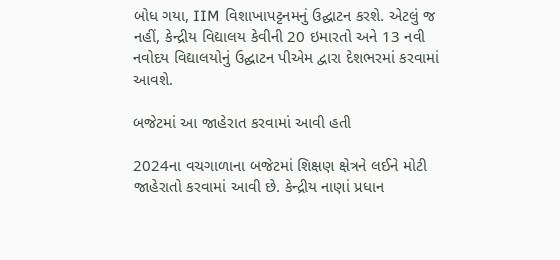બોધ ગયા, IIM વિશાખાપટ્ટનમનું ઉદ્ઘાટન કરશે. એટલું જ નહીં, કેન્દ્રીય વિદ્યાલય કેવીની 20 ઇમારતો અને 13 નવી નવોદય વિદ્યાલયોનું ઉદ્ઘાટન પીએમ દ્વારા દેશભરમાં કરવામાં આવશે.

બજેટમાં આ જાહેરાત કરવામાં આવી હતી

2024ના વચગાળાના બજેટમાં શિક્ષણ ક્ષેત્રને લઈને મોટી જાહેરાતો કરવામાં આવી છે. કેન્દ્રીય નાણાં પ્રધાન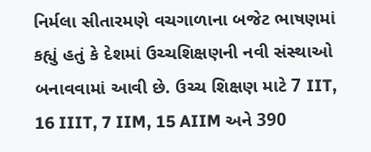નિર્મલા સીતારમણે વચગાળાના બજેટ ભાષણમાં કહ્યું હતું કે દેશમાં ઉચ્ચશિક્ષણની નવી સંસ્થાઓ બનાવવામાં આવી છે. ઉચ્ચ શિક્ષણ માટે 7 IIT, 16 IIIT, 7 IIM, 15 AIIM અને 390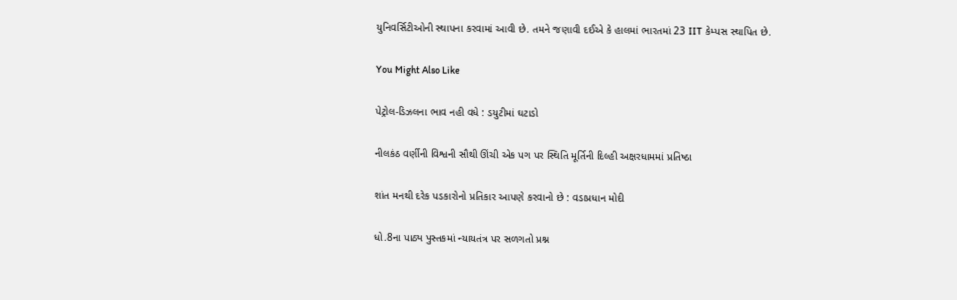યુનિવર્સિટીઓની સ્થાપના કરવામાં આવી છે. તમને જણાવી દઈએ કે હાલમાં ભારતમાં 23 IIT કેમ્પસ સ્થાપિત છે.

You Might Also Like

પેટ્રોલ-ડિઝલના ભાવ નહી વધે : ડયુટીમાં ઘટાડો

નીલકંઠ વર્ણીની વિશ્વની સૌથી ઊંચી એક પગ પર સ્થિતિ મૂર્તિની દિલ્હી અક્ષરધામમાં પ્રતિષ્ઠા

શાંત મનથી દરેક પડકારોનો પ્રતિકાર આપણે કરવાનો છે : વડાપ્રધાન મોદી

ધો.8ના પાઠ્ય પુસ્તકમાં ન્યાયતંત્ર પર સળગતો પ્રશ્ન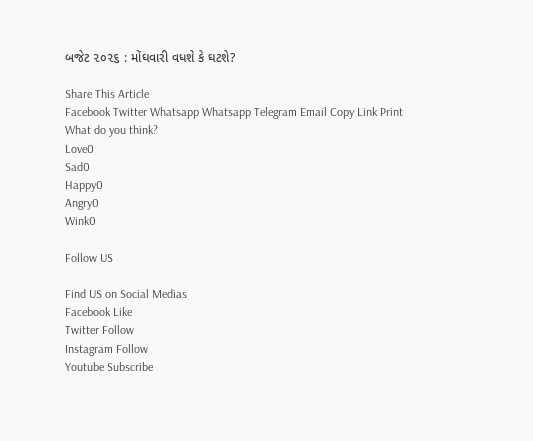બજેટ ૨૦૨૬ : મોંઘવારી વધશે કે ઘટશે?

Share This Article
Facebook Twitter Whatsapp Whatsapp Telegram Email Copy Link Print
What do you think?
Love0
Sad0
Happy0
Angry0
Wink0

Follow US

Find US on Social Medias
Facebook Like
Twitter Follow
Instagram Follow
Youtube Subscribe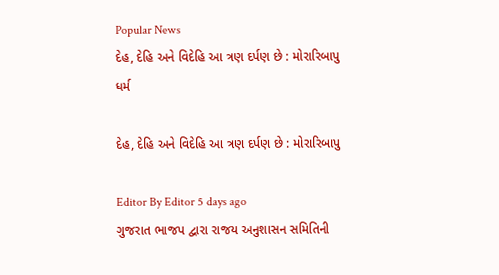Popular News
દેહ, દેહિ અને વિદેહિ આ ત્રણ દર્પણ છે : મોરારિબાપુ
ધર્મ

દેહ, દેહિ અને વિદેહિ આ ત્રણ દર્પણ છે : મોરારિબાપુ

Editor By Editor 5 days ago
ગુજરાત ભાજપ દ્વારા રાજય અનુશાસન સમિતિની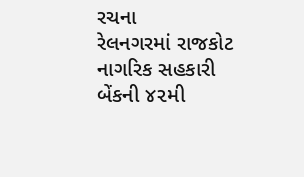રચના
રેલનગરમાં રાજકોટ નાગરિક સહકારી બેંકની ૪૨મી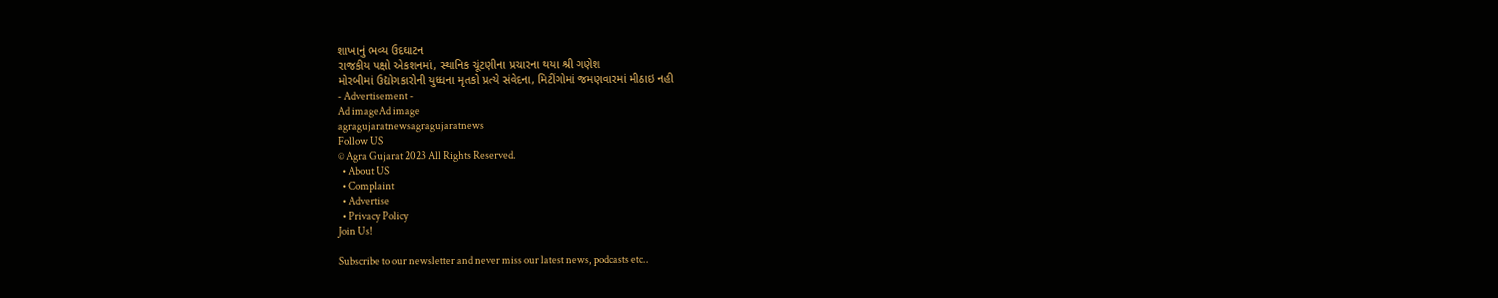શાખાનું ભવ્ય ઉદઘાટન
રાજકીય પક્ષો એકશનમાં, સ્થાનિક ચૂંટણીના પ્રચારના થયા શ્રી ગણેશ
મોરબીમાં ઉદ્યોગકારોની યુધ્ધના મૃતકો પ્રત્યે સંવેદના, મિટીંગોમાં જમણવારમાં મીઠાઇ નહી
- Advertisement -
Ad imageAd image
agragujaratnewsagragujaratnews
Follow US
© Agra Gujarat 2023 All Rights Reserved.
  • About US
  • Complaint
  • Advertise
  • Privacy Policy
Join Us!

Subscribe to our newsletter and never miss our latest news, podcasts etc..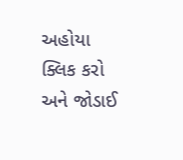અહોયા ક્લિક કરો અને જોડાઈ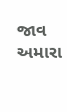જાવ અમારા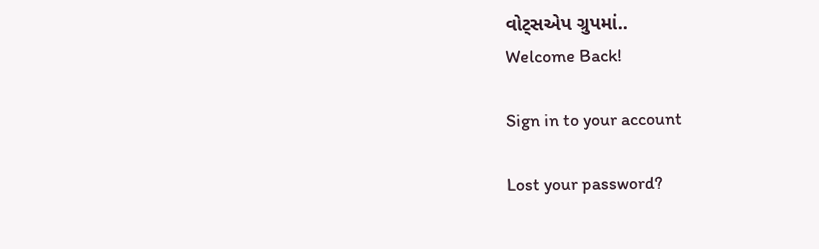વોટ્સએપ ગ્રુપમાં..
Welcome Back!

Sign in to your account

Lost your password?